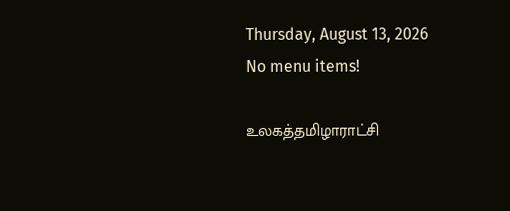Thursday, August 13, 2026
No menu items!

உலகத்தமிழாராட்சி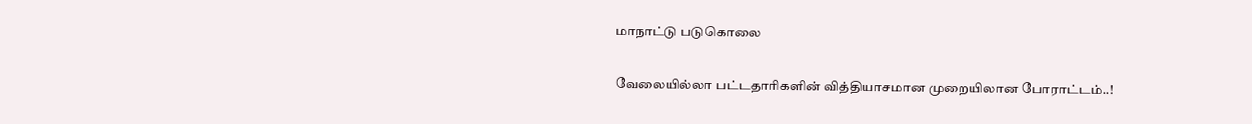மாநாட்டு படுகொலை

வேலையில்லா பட்டதாரிகளின் வித்தியாசமான முறையிலான போராட்டம்..!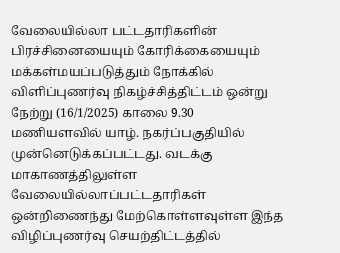வேலையில்லா பட்டதாரிகளின் பிரச்சினையையும் கோரிக்கையையும் மக்கள்மயப்படுத்தும் நோக்கில் விளிப்புணர்வு நிகழ்ச்சித்திட்டம் ஒன்று நேற்று (16/1/2025) காலை 9.30 மணியளவில் யாழ். நகர்ப்பகுதியில் முன்னெடுக்கப்பட்டது. வடக்கு மாகாணத்திலுள்ள வேலையில்லாப்பட்டதாரிகள் ஒன்றிணைந்து மேற்கொள்ளவுள்ள இந்த விழிப்புணர்வு செயற்திட்டத்தில்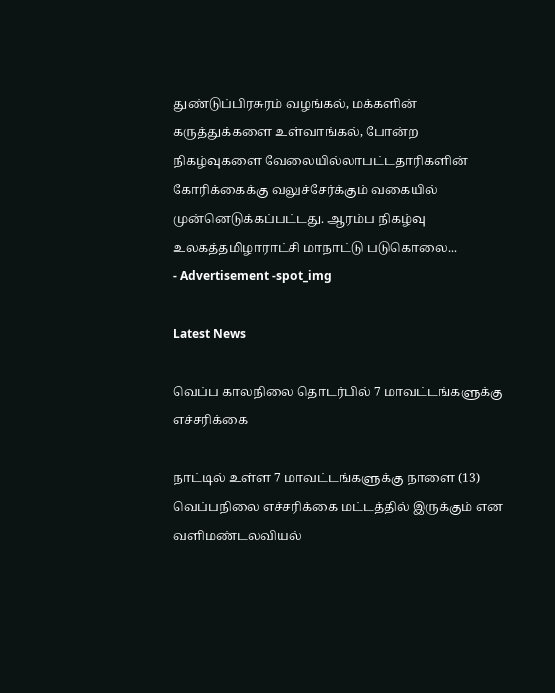துண்டுப்பிரசுரம் வழங்கல், மக்களின் கருத்துக்களை உள்வாங்கல், போன்ற நிகழ்வுகளை வேலையில்லாபட்டதாரிகளின் கோரிக்கைக்கு வலுச்சேர்க்கும் வகையில் முன்னெடுக்கப்பட்டது. ஆரம்ப நிகழ்வு உலகத்தமிழாராட்சி மாநாட்டு படுகொலை...
- Advertisement -spot_img

Latest News

வெப்ப காலநிலை தொடர்பில் 7 மாவட்டங்களுக்கு எச்சரிக்கை

நாட்டில் உள்ள 7 மாவட்டங்களுக்கு நாளை (13) வெப்பநிலை எச்சரிக்கை மட்டத்தில் இருக்கும் என வளிமண்டலவியல்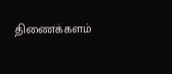திணைக்களம்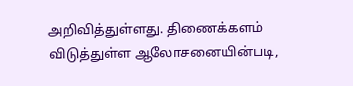அறிவித்துள்ளது. திணைக்களம் விடுத்துள்ள ஆலோசனையின்படி,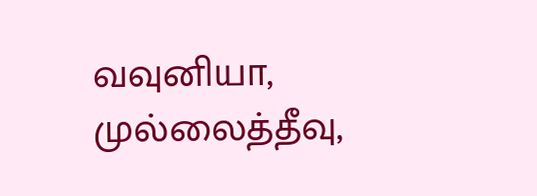வவுனியா, முல்லைத்தீவு,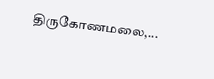திருகோணமலை,...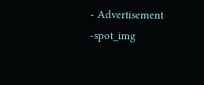- Advertisement -spot_img